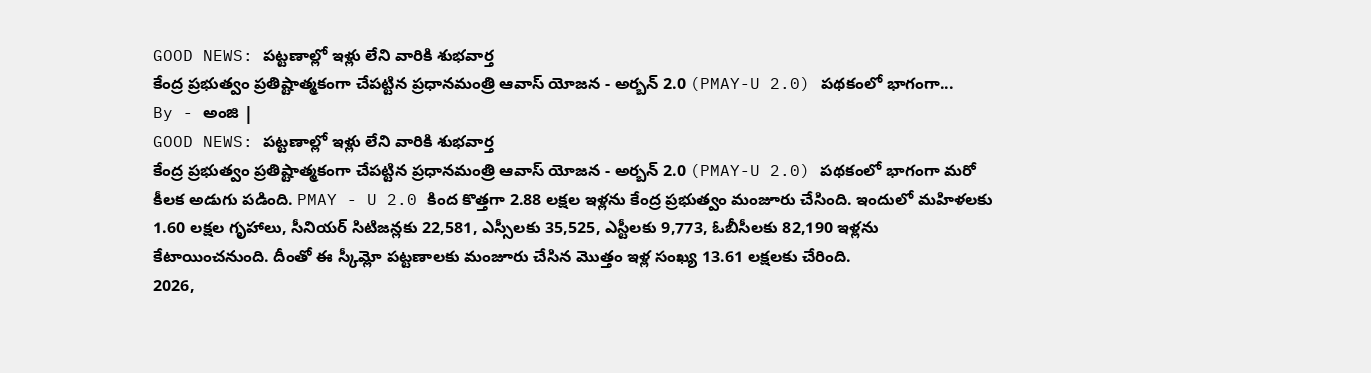GOOD NEWS: పట్టణాల్లో ఇళ్లు లేని వారికి శుభవార్త
కేంద్ర ప్రభుత్వం ప్రతిష్టాత్మకంగా చేపట్టిన ప్రధానమంత్రి ఆవాస్ యోజన - అర్బన్ 2.0 (PMAY-U 2.0) పథకంలో భాగంగా...
By - అంజి |
GOOD NEWS: పట్టణాల్లో ఇళ్లు లేని వారికి శుభవార్త
కేంద్ర ప్రభుత్వం ప్రతిష్టాత్మకంగా చేపట్టిన ప్రధానమంత్రి ఆవాస్ యోజన - అర్బన్ 2.0 (PMAY-U 2.0) పథకంలో భాగంగా మరో కీలక అడుగు పడింది. PMAY - U 2.0 కింద కొత్తగా 2.88 లక్షల ఇళ్లను కేంద్ర ప్రభుత్వం మంజూరు చేసింది. ఇందులో మహిళలకు 1.60 లక్షల గృహాలు, సీనియర్ సిటిజన్లకు 22,581, ఎస్సీలకు 35,525, ఎస్టీలకు 9,773, ఓబీసీలకు 82,190 ఇళ్లను కేటాయించనుంది. దీంతో ఈ స్కీమ్లో పట్టణాలకు మంజూరు చేసిన మొత్తం ఇళ్ల సంఖ్య 13.61 లక్షలకు చేరింది.
2026,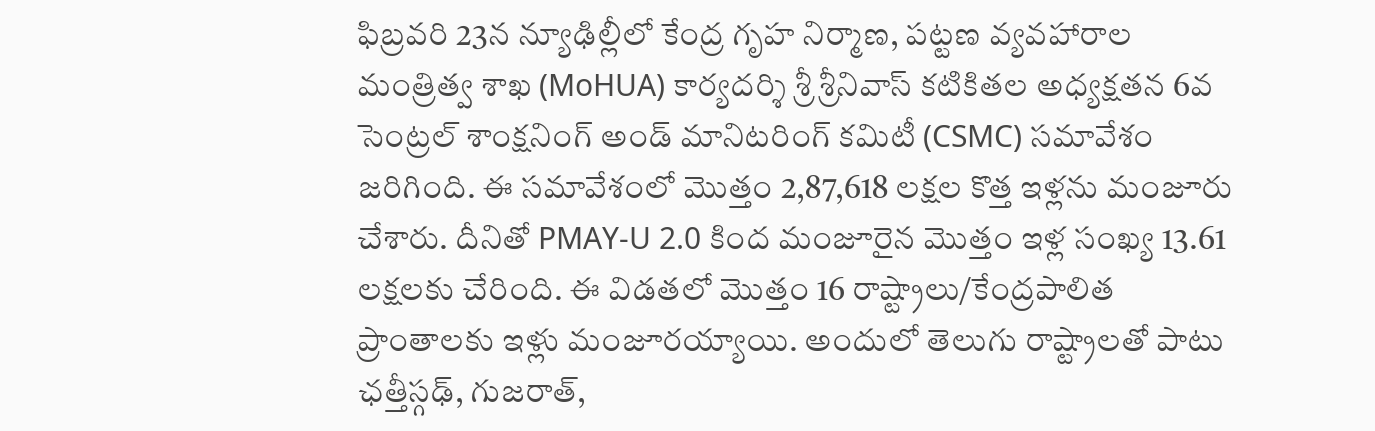ఫిబ్రవరి 23న న్యూఢిల్లీలో కేంద్ర గృహ నిర్మాణ, పట్టణ వ్యవహారాల మంత్రిత్వ శాఖ (MoHUA) కార్యదర్శి శ్రీ శ్రీనివాస్ కటికితల అధ్యక్షతన 6వ సెంట్రల్ శాంక్షనింగ్ అండ్ మానిటరింగ్ కమిటీ (CSMC) సమావేశం జరిగింది. ఈ సమావేశంలో మొత్తం 2,87,618 లక్షల కొత్త ఇళ్లను మంజూరు చేశారు. దీనితో PMAY-U 2.0 కింద మంజూరైన మొత్తం ఇళ్ల సంఖ్య 13.61 లక్షలకు చేరింది. ఈ విడతలో మొత్తం 16 రాష్ట్రాలు/కేంద్రపాలిత ప్రాంతాలకు ఇళ్లు మంజూరయ్యాయి. అందులో తెలుగు రాష్ట్రాలతో పాటు ఛత్తీస్గఢ్, గుజరాత్,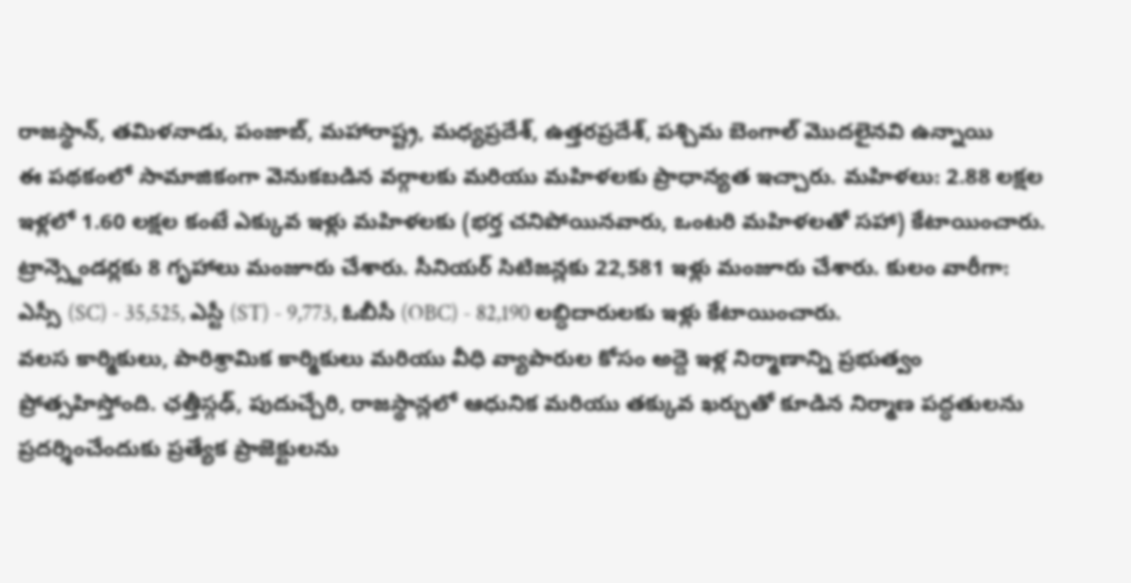రాజస్థాన్, తమిళనాడు, పంజాబ్, మహారాష్ట్ర, మధ్యప్రదేశ్, ఉత్తరప్రదేశ్, పశ్చిమ బెంగాల్ మొదలైనవి ఉన్నాయి
ఈ పథకంలో సామాజికంగా వెనుకబడిన వర్గాలకు మరియు మహిళలకు ప్రాధాన్యత ఇచ్చారు. మహిళలు: 2.88 లక్షల ఇళ్లలో 1.60 లక్షల కంటే ఎక్కువ ఇళ్లు మహిళలకు (భర్త చనిపోయినవారు, ఒంటరి మహిళలతో సహా) కేటాయించారు. ట్రాన్స్జెండర్లకు 8 గృహాలు మంజూరు చేశారు. సీనియర్ సిటిజన్లకు 22,581 ఇళ్లు మంజూరు చేశారు. కులం వారీగా: ఎస్సీ (SC) - 35,525, ఎస్టీ (ST) - 9,773, ఓబీసీ (OBC) - 82,190 లబ్ధిదారులకు ఇళ్లు కేటాయించారు.
వలస కార్మికులు, పారిశ్రామిక కార్మికులు మరియు వీధి వ్యాపారుల కోసం అద్దె ఇళ్ల నిర్మాణాన్ని ప్రభుత్వం ప్రోత్సహిస్తోంది. ఛత్తీస్గఢ్, పుదుచ్చేరి, రాజస్థాన్లలో ఆధునిక మరియు తక్కువ ఖర్చుతో కూడిన నిర్మాణ పద్ధతులను ప్రదర్శించేందుకు ప్రత్యేక ప్రాజెక్టులను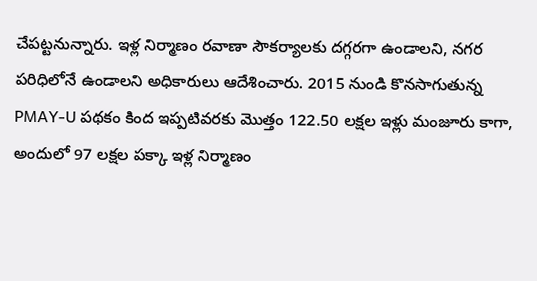చేపట్టనున్నారు. ఇళ్ల నిర్మాణం రవాణా సౌకర్యాలకు దగ్గరగా ఉండాలని, నగర పరిధిలోనే ఉండాలని అధికారులు ఆదేశించారు. 2015 నుండి కొనసాగుతున్న PMAY-U పథకం కింద ఇప్పటివరకు మొత్తం 122.50 లక్షల ఇళ్లు మంజూరు కాగా, అందులో 97 లక్షల పక్కా ఇళ్ల నిర్మాణం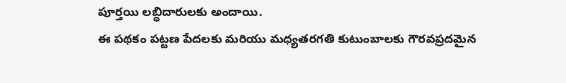పూర్తయి లబ్ధిదారులకు అందాయి.
ఈ పథకం పట్టణ పేదలకు మరియు మధ్యతరగతి కుటుంబాలకు గౌరవప్రదమైన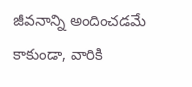జీవనాన్ని అందించడమే కాకుండా, వారికి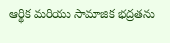ఆర్థిక మరియు సామాజిక భద్రతను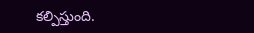కల్పిస్తుంది.